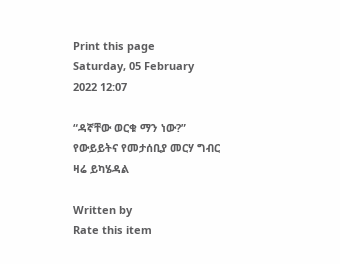Print this page
Saturday, 05 February 2022 12:07

“ዳኛቸው ወርቁ ማን ነው?” የውይይትና የመታሰቢያ መርሃ ግብር ዛሬ ይካሄዳል

Written by
Rate this item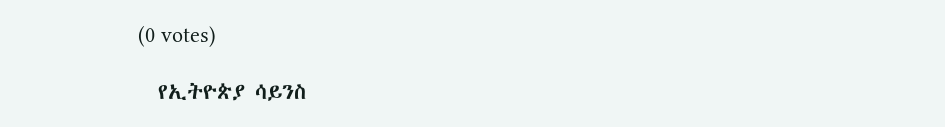(0 votes)

  የኢትዮጵያ ሳይንስ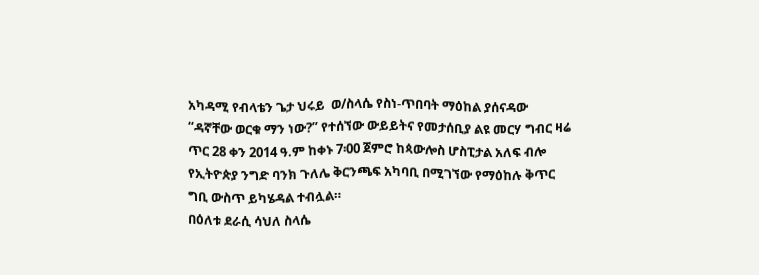አካዳሚ የብላቴን ጌታ ህሩይ  ወ/ስላሴ የስነ-ጥበባት ማዕከል ያሰናዳው “ዳኛቸው ወርቁ ማን ነው?” የተሰኘው ውይይትና የመታሰቢያ ልዩ መርሃ ግብር ዛሬ ጥር 28 ቀን 2014 ዓ.ም ከቀኑ 7፡00 ጀምሮ ከጳውሎስ ሆስፒታል አለፍ ብሎ የኢትዮጵያ ንግድ ባንክ ጉለሌ ቅርንጫፍ አካባቢ በሚገኘው የማዕከሉ ቅጥር ግቢ ውስጥ ይካሄዳል ተብሏል።
በዕለቱ ደራሲ ሳህለ ስላሴ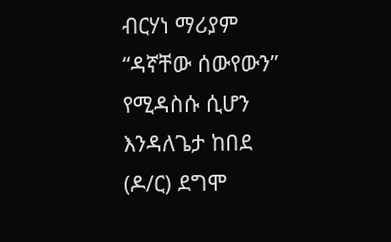ብርሃነ ማሪያም “ዳኛቸው ሰውየውን” የሚዳስሱ ሲሆን እንዳለጌታ ከበደ (ዶ/ር) ደግሞ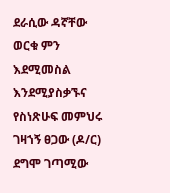ደራሲው ዳኛቸው ወርቁ ምን እደሚመስል እንደሚያስቃኙና የስነጽሁፍ መምህሩ ገዛኀኝ ፀጋው (ዶ/ር) ደግሞ ገጣሚው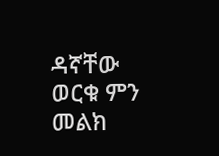ዳኛቸው ወርቁ ምን መልክ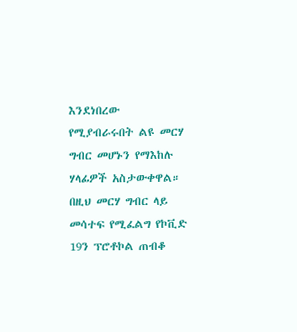እንደነበረው የሚያብራሩበት ልዩ መርሃ ግብር መሆኑን የማእከሉ ሃላፊዎች አስታውቀዋል። በዚህ መርሃ ግብር ላይ መሳተፍ የሚፈልግ የኮቪድ 19ን ፕሮቶኮል ጠብቆ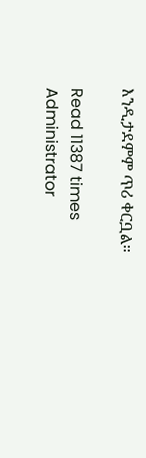እንዲታደምም ጥሪ ቀርቧል።

Read 11387 times
Administrator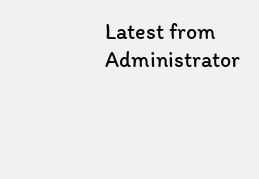Latest from Administrator